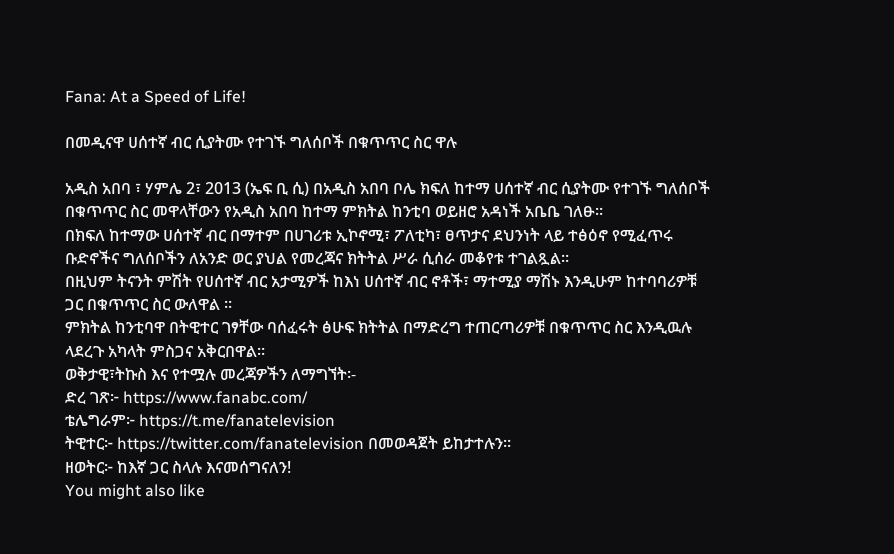Fana: At a Speed of Life!

በመዲናዋ ሀሰተኛ ብር ሲያትሙ የተገኙ ግለሰቦች በቁጥጥር ስር ዋሉ

አዲስ አበባ ፣ ሃምሌ 2፣ 2013 (ኤፍ ቢ ሲ) በአዲስ አበባ ቦሌ ክፍለ ከተማ ሀሰተኛ ብር ሲያትሙ የተገኙ ግለሰቦች በቁጥጥር ስር መዋላቸውን የአዲስ አበባ ከተማ ምክትል ከንቲባ ወይዘሮ አዳነች አቤቤ ገለፁ፡፡
በክፍለ ከተማው ሀሰተኛ ብር በማተም በሀገሪቱ ኢኮኖሚ፣ ፖለቲካ፣ ፀጥታና ደህንነት ላይ ተፅዕኖ የሚፈጥሩ ቡድኖችና ግለሰቦችን ለአንድ ወር ያህል የመረጃና ክትትል ሥራ ሲሰራ መቆየቱ ተገልጿል፡፡
በዚህም ትናንት ምሽት የሀሰተኛ ብር አታሚዎች ከእነ ሀሰተኛ ብር ኖቶች፣ ማተሚያ ማሽኑ እንዲሁም ከተባባሪዎቹ ጋር በቁጥጥር ስር ውለዋል ።
ምክትል ከንቲባዋ በትዊተር ገፃቸው ባሰፈሩት ፅሁፍ ክትትል በማድረግ ተጠርጣሪዎቹ በቁጥጥር ስር እንዲዉሉ ላደረጉ አካላት ምስጋና አቅርበዋል፡፡
ወቅታዊ፣ትኩስ እና የተሟሉ መረጃዎችን ለማግኘት፡-
ድረ ገጽ፦ https://www.fanabc.com/
ቴሌግራም፦ https://t.me/fanatelevision
ትዊተር፦ https://twitter.com/fanatelevision በመወዳጀት ይከታተሉን፡፡
ዘወትር፦ ከእኛ ጋር ስላሉ እናመሰግናለን!
You might also like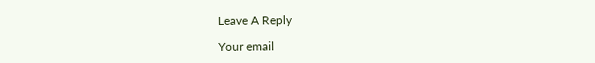Leave A Reply

Your email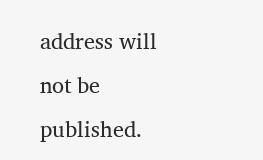address will not be published.